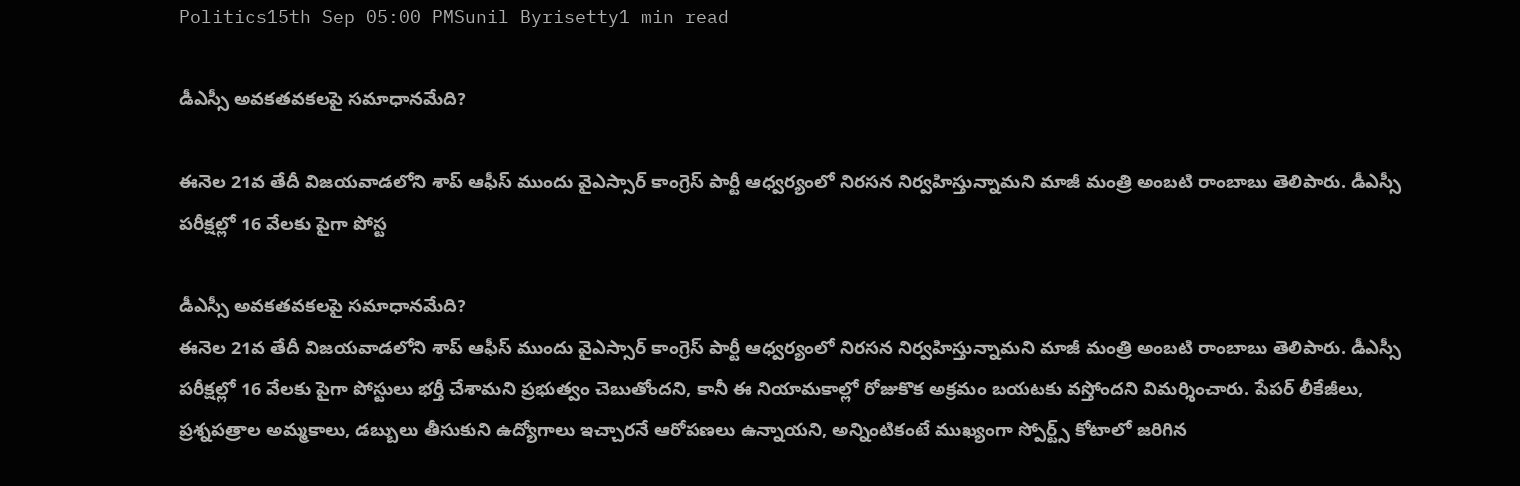Politics15th Sep 05:00 PMSunil Byrisetty1 min read

డీఎస్సీ అవకతవకలపై సమాధానమేది?

ఈనెల 21వ తేదీ విజయవాడలోని శాప్ ఆఫీస్ ముందు వైఎస్సార్ కాంగ్రెస్ పార్టీ ఆధ్వర్యంలో నిరసన నిర్వహిస్తున్నామని మాజీ మంత్రి అంబటి రాంబాబు తెలిపారు. డీఎస్సీ పరీక్షల్లో 16 వేలకు పైగా పోస్ట

డీఎస్సీ అవకతవకలపై సమాధానమేది?
ఈనెల 21వ తేదీ విజయవాడలోని శాప్ ఆఫీస్ ముందు వైఎస్సార్ కాంగ్రెస్ పార్టీ ఆధ్వర్యంలో నిరసన నిర్వహిస్తున్నామని మాజీ మంత్రి అంబటి రాంబాబు తెలిపారు. డీఎస్సీ పరీక్షల్లో 16 వేలకు పైగా పోస్టులు భర్తీ చేశామని ప్రభుత్వం చెబుతోందని, కానీ ఈ నియామకాల్లో రోజుకొక అక్రమం బయటకు వస్తోందని విమర్శించారు. పేపర్ లీకేజీలు, ప్రశ్నపత్రాల అమ్మకాలు, డబ్బులు తీసుకుని ఉద్యోగాలు ఇచ్చారనే ఆరోపణలు ఉన్నాయని, అన్నింటికంటే ముఖ్యంగా స్పోర్ట్స్ కోటాలో జరిగిన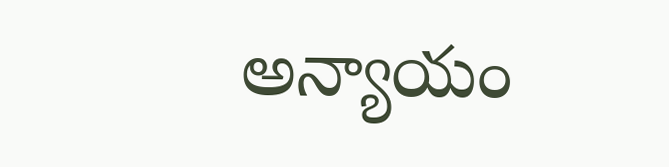అన్యాయం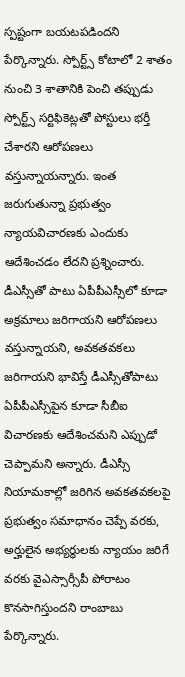స్పష్టంగా బయటపడిందని పేర్కొన్నారు. స్పోర్ట్స్ కోటాలో 2 శాతం నుంచి 3 శాతానికి పెంచి తప్పుడు స్పోర్ట్స్ సర్టిఫికెట్లతో పోస్టులు భర్తీ చేశారని ఆరోపణలు వస్తున్నాయన్నారు. ఇంత జరుగుతున్నా ప్రభుత్వం న్యాయవిచారణకు ఎందుకు ఆదేశించడం లేదని ప్రశ్నించారు. డీఎస్సీతో పాటు ఏపీపీఎస్సీలో కూడా అక్రమాలు జరిగాయని ఆరోపణలు వస్తున్నాయని, అవకతవకలు జరిగాయని భావిస్తే డీఎస్సీతోపాటు ఏపీపీఎస్సీపైన కూడా సీబీఐ విచారణకు ఆదేశించమ‌ని ఎప్పుడో చెప్పామని అన్నారు. డీఎస్సీ నియామకాల్లో జరిగిన అవకతవకలపై ప్రభుత్వం సమాధానం చెప్పే వరకు, అర్హులైన అభ్యర్థులకు న్యాయం జరిగే వరకు వైఎస్సార్సీపీ పోరాటం కొనసాగిస్తుందని రాంబాబు పేర్కొన్నారు.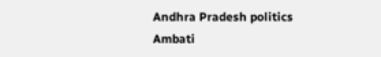Andhra Pradesh politics
Ambati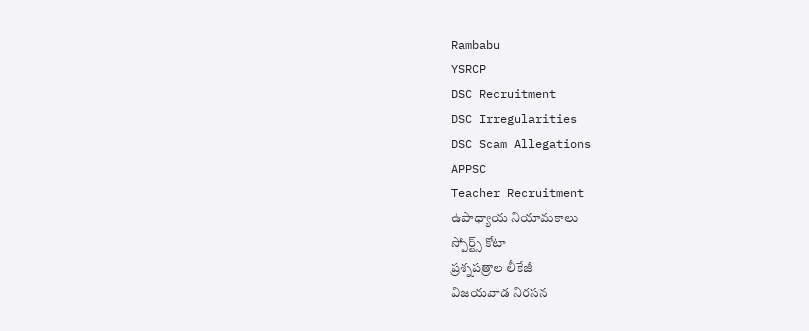Rambabu
YSRCP
DSC Recruitment
DSC Irregularities
DSC Scam Allegations
APPSC
Teacher Recruitment
ఉపాధ్యాయ నియామకాలు
స్పోర్ట్స్ కోటా
ప్రశ్నపత్రాల లీకేజీ
విజయవాడ నిరసన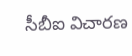సీబీఐ విచారణ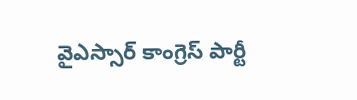వైఎస్సార్ కాంగ్రెస్ పార్టీ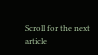Scroll for the next article